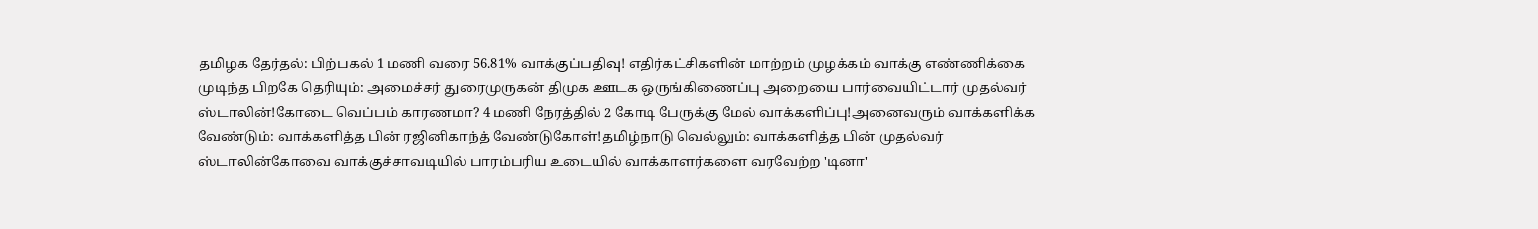தமிழக தேர்தல்: பிற்பகல் 1 மணி வரை 56.81% வாக்குப்பதிவு! எதிர்கட்சிகளின் மாற்றம் முழக்கம் வாக்கு எண்ணிக்கை முடிந்த பிறகே தெரியும்: அமைச்சர் துரைமுருகன் திமுக ஊடக ஒருங்கிணைப்பு அறையை பார்வையிட்டார் முதல்வர் ஸ்டாலின்!கோடை வெப்பம் காரணமா? 4 மணி நேரத்தில் 2 கோடி பேருக்கு மேல் வாக்களிப்பு!அனைவரும் வாக்களிக்க வேண்டும்: வாக்களித்த பின் ரஜினிகாந்த் வேண்டுகோள்!தமிழ்நாடு வெல்லும்: வாக்களித்த பின் முதல்வர் ஸ்டாலின்கோவை வாக்குச்சாவடியில் பாரம்பரிய உடையில் வாக்காளர்களை வரவேற்ற 'டினா'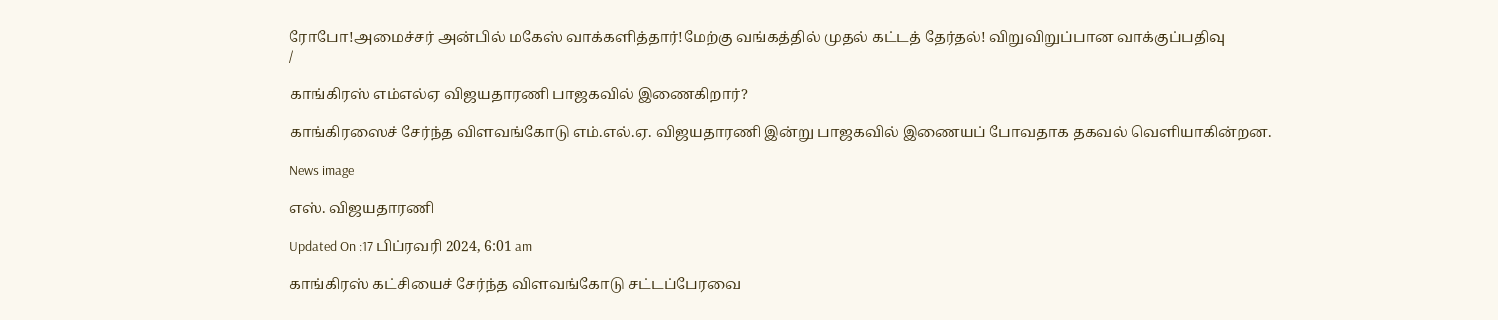ரோபோ!அமைச்சர் அன்பில் மகேஸ் வாக்களித்தார்!மேற்கு வங்கத்தில் முதல் கட்டத் தேர்தல்! விறுவிறுப்பான வாக்குப்பதிவு
/

காங்கிரஸ் எம்எல்ஏ விஜயதாரணி பாஜகவில் இணைகிறார்?

காங்கிரஸைச் சேர்ந்த விளவங்கோடு எம்.எல்.ஏ. விஜயதாரணி இன்று பாஜகவில் இணையப் போவதாக தகவல் வெளியாகின்றன.

News image

எஸ். விஜயதாரணி

Updated On :17 பிப்ரவரி 2024, 6:01 am

காங்கிரஸ் கட்சியைச் சேர்ந்த விளவங்கோடு சட்டப்பேரவை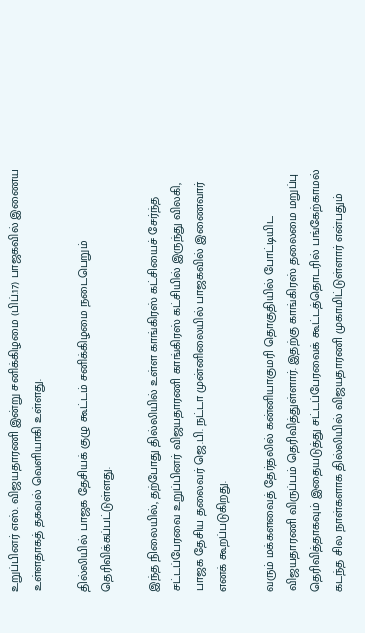உறுப்பினர் எஸ். விஜயதாரணி இன்று சனிக்கிழமை (பிப்.17) பாஜகவில் இணைய உள்ளதாகத் தகவல் வெளியாகி உள்ளது.

தில்லியில் பாஜக தேசியக் குழு கூட்டம் சனிக்கிழமை நடைபெறும் தெரிவிக்கப்பட்டுள்ளது.

இந்த நிலையில், தற்போது தில்லியில் உள்ள காங்கிரஸ் கட்சியைச் சேர்ந்த சட்டப்பேரவை உறுப்பினர் விஜயதாரணி காங்கிரஸ் கட்சியில் இருந்து விலகி, பாஜக தேசிய தலைவர் ஜெ.பி. நட்டா முன்னிலையில் பாஜகவில் இணைவார் எனக் கூறப்படுகிறது.

வரும் மக்களவைத் தேர்தலில் கன்னியாகுமரி தொகுதியில் போட்டியிட விஜயதாரணி விருப்பம் தெரிவித்துள்ளார். இதற்கு காங்கிரஸ் தலைமை மறுப்பு தெரிவித்தாகவும் இதையடுத்து சட்டப்பேரவைக் கூட்டத்தொடரில் பங்கேற்காமல் கடந்த சில நாள்களாக தில்லியில் விஜயதாரணி முகாமிட்டுள்ளார் என்பதும்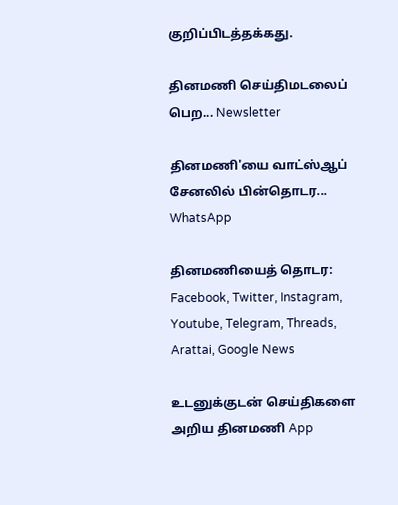குறிப்பிடத்தக்கது.

தினமணி செய்திமடலைப் பெற... Newsletter

தினமணி'யை வாட்ஸ்ஆப் சேனலில் பின்தொடர... WhatsApp

தினமணியைத் தொடர: Facebook, Twitter, Instagram, Youtube, Telegram, Threads, Arattai, Google News

உடனுக்குடன் செய்திகளை அறிய தினமணி App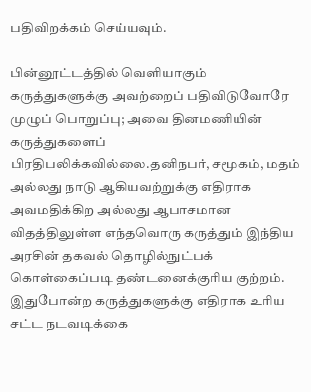பதிவிறக்கம் செய்யவும்.

பின்னூட்டத்தில் வெளியாகும் கருத்துகளுக்கு அவற்றைப் பதிவிடுவோரே முழுப் பொறுப்பு; அவை தினமணியின் கருத்துகளைப் பிரதிபலிக்கவில்லை.தனிநபர், சமூகம், மதம் அல்லது நாடு ஆகியவற்றுக்கு எதிராக அவமதிக்கிற அல்லது ஆபாசமான விதத்திலுள்ள எந்தவொரு கருத்தும் இந்திய அரசின் தகவல் தொழில்நுட்பக் கொள்கைப்படி தண்டனைக்குரிய குற்றம். இதுபோன்ற கருத்துகளுக்கு எதிராக உரிய சட்ட நடவடிக்கை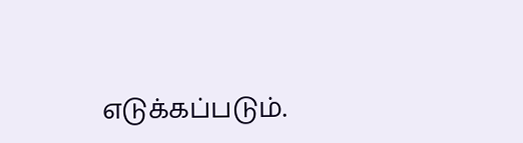எடுக்கப்படும்.